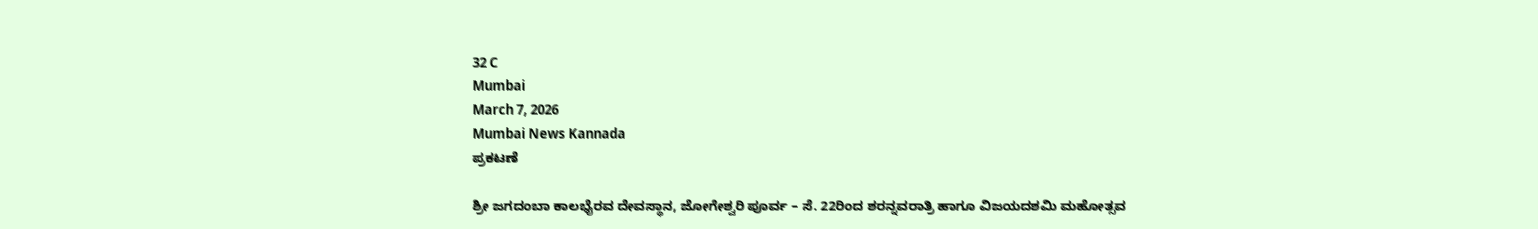32 C
Mumbai
March 7, 2026
Mumbai News Kannada
ಪ್ರಕಟಣೆ

ಶ್ರೀ ಜಗದಂಬಾ ಕಾಲಭೈರವ ದೇವಸ್ಥಾನ, ಜೋಗೇಶ್ವರಿ ಪೂರ್ವ – ಸೆ. 22ರಿಂದ ಶರನ್ನವರಾತ್ರಿ ಹಾಗೂ ವಿಜಯದಶಮಿ ಮಹೋತ್ಸವ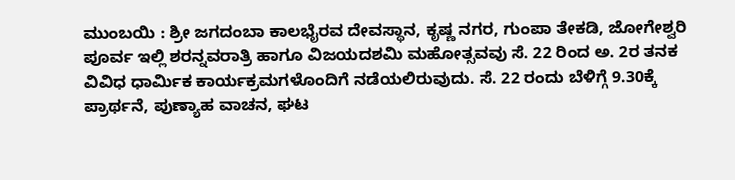ಮುಂಬಯಿ : ಶ್ರೀ ಜಗದಂಬಾ ಕಾಲಭೈರವ ದೇವಸ್ಥಾನ, ಕೃಷ್ಣ ನಗರ, ಗುಂಪಾ ತೇಕಡಿ, ಜೋಗೇಶ್ವರಿ ಪೂರ್ವ ಇಲ್ಲಿ ಶರನ್ನವರಾತ್ರಿ ಹಾಗೂ ವಿಜಯದಶಮಿ ಮಹೋತ್ಸವವು ಸೆ. 22 ರಿಂದ ಅ. 2ರ ತನಕ ವಿವಿಧ ಧಾರ್ಮಿಕ ಕಾರ್ಯಕ್ರಮಗಳೊಂದಿಗೆ ನಡೆಯಲಿರುವುದು. ಸೆ. 22 ರಂದು ಬೆಳಿಗ್ಗೆ 9.30ಕ್ಕೆ ಪ್ರಾರ್ಥನೆ, ಪುಣ್ಯಾಹ ವಾಚನ, ಘಟ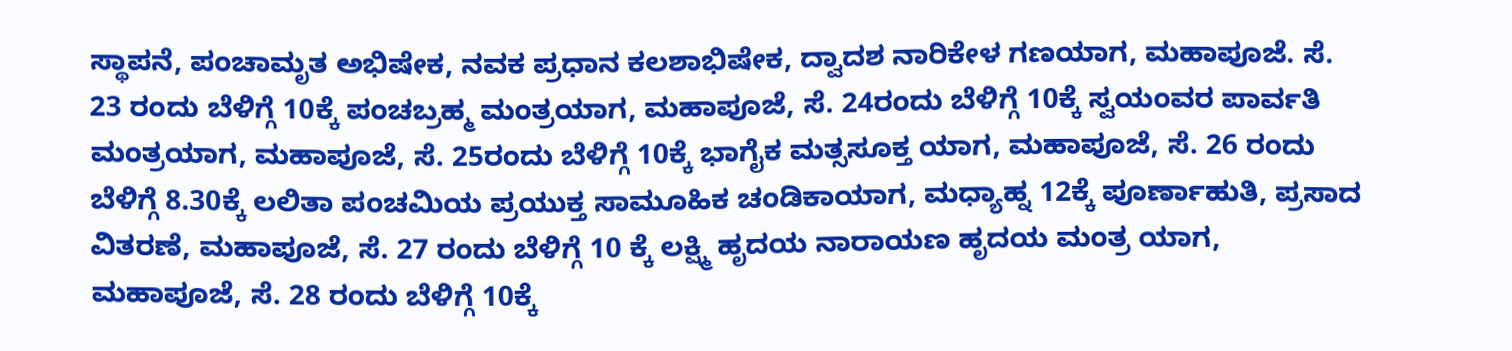ಸ್ಥಾಪನೆ, ಪಂಚಾಮೃತ ಅಭಿಷೇಕ, ನವಕ ಪ್ರಧಾನ ಕಲಶಾಭಿಷೇಕ, ದ್ವಾದಶ ನಾರಿಕೇಳ ಗಣಯಾಗ, ಮಹಾಪೂಜೆ. ಸೆ. 23 ರಂದು ಬೆಳಿಗ್ಗೆ 10ಕ್ಕೆ ಪಂಚಬ್ರಹ್ಮ ಮಂತ್ರಯಾಗ, ಮಹಾಪೂಜೆ, ಸೆ. 24ರಂದು ಬೆಳಿಗ್ಗೆ 10ಕ್ಕೆ ಸ್ವಯಂವರ ಪಾರ್ವತಿ ಮಂತ್ರಯಾಗ, ಮಹಾಪೂಜೆ, ಸೆ. 25ರಂದು ಬೆಳಿಗ್ಗೆ 10ಕ್ಕೆ ಭಾಗೈಕ ಮತ್ಸಸೂಕ್ತ ಯಾಗ, ಮಹಾಪೂಜೆ, ಸೆ. 26 ರಂದು ಬೆಳಿಗ್ಗೆ 8.30ಕ್ಕೆ ಲಲಿತಾ ಪಂಚಮಿಯ ಪ್ರಯುಕ್ತ ಸಾಮೂಹಿಕ ಚಂಡಿಕಾಯಾಗ, ಮಧ್ಯಾಹ್ನ 12ಕ್ಕೆ ಪೂರ್ಣಾಹುತಿ, ಪ್ರಸಾದ ವಿತರಣೆ, ಮಹಾಪೂಜೆ, ಸೆ. 27 ರಂದು ಬೆಳಿಗ್ಗೆ 10 ಕ್ಕೆ ಲಕ್ಷ್ಮಿ ಹೃದಯ ನಾರಾಯಣ ಹೃದಯ ಮಂತ್ರ ಯಾಗ, ಮಹಾಪೂಜೆ, ಸೆ. 28 ರಂದು ಬೆಳಿಗ್ಗೆ 10ಕ್ಕೆ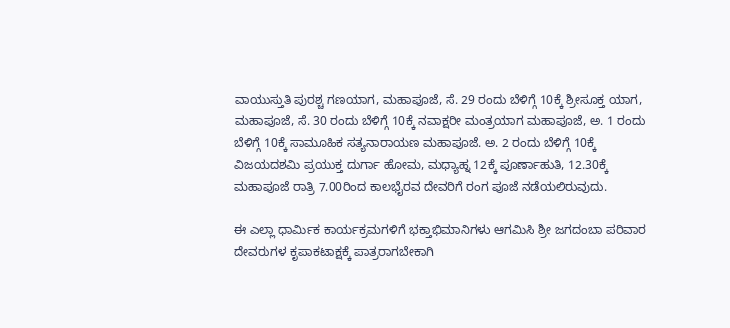ವಾಯುಸ್ತುತಿ ಪುರಶ್ಚ ಗಣಯಾಗ, ಮಹಾಪೂಜೆ, ಸೆ. 29 ರಂದು ಬೆಳಿಗ್ಗೆ 10ಕ್ಕೆ ಶ್ರೀಸೂಕ್ತ ಯಾಗ, ಮಹಾಪೂಜೆ, ಸೆ. 30 ರಂದು ಬೆಳಿಗ್ಗೆ 10ಕ್ಕೆ ನವಾಕ್ಷರೀ ಮಂತ್ರಯಾಗ ಮಹಾಪೂಜೆ, ಅ. 1 ರಂದು ಬೆಳಿಗ್ಗೆ 10ಕ್ಕೆ ಸಾಮೂಹಿಕ ಸತ್ಯನಾರಾಯಣ ಮಹಾಪೂಜೆ. ಅ. 2 ರಂದು ಬೆಳಿಗ್ಗೆ 10ಕ್ಕೆ ವಿಜಯದಶಮಿ ಪ್ರಯುಕ್ತ ದುರ್ಗಾ ಹೋಮ, ಮಧ್ಯಾಹ್ನ 12ಕ್ಕೆ ಪೂರ್ಣಾಹುತಿ, 12.30ಕ್ಕೆ ಮಹಾಪೂಜೆ ರಾತ್ರಿ 7.00ರಿಂದ ಕಾಲಭೈರವ ದೇವರಿಗೆ ರಂಗ ಪೂಜೆ ನಡೆಯಲಿರುವುದು.

ಈ ಎಲ್ಲಾ ಧಾರ್ಮಿಕ ಕಾರ್ಯಕ್ರಮಗಳಿಗೆ ಭಕ್ತಾಭಿಮಾನಿಗಳು ಆಗಮಿಸಿ ಶ್ರೀ ಜಗದಂಬಾ ಪರಿವಾರ ದೇವರುಗಳ ಕೃಪಾಕಟಾಕ್ಷಕ್ಕೆ ಪಾತ್ರರಾಗಬೇಕಾಗಿ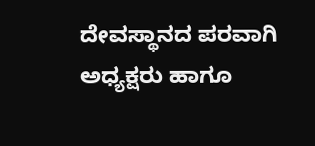ದೇವಸ್ಥಾನದ ಪರವಾಗಿ ಅಧ್ಯಕ್ಷರು ಹಾಗೂ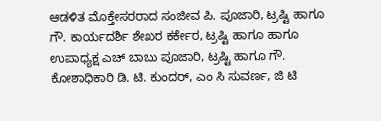ಆಡಳಿತ ಮೊಕ್ತೇಸರರಾದ ಸಂಜೀವ ಪಿ. ಪೂಜಾರಿ, ಟ್ರಷ್ಟಿ ಹಾಗೂ ಗೌ. ಕಾರ್ಯದರ್ಶಿ ಶೇಖರ ಕರ್ಕೇರ, ಟ್ರಷ್ಟಿ ಹಾಗೂ ಹಾಗೂ ಉಪಾಧ್ಯಕ್ಷ ಎಚ್ ಬಾಬು ಪೂಜಾರಿ, ಟ್ರಷ್ಟಿ ಹಾಗೂ ಗೌ. ಕೋಶಾಧಿಕಾರಿ ಡಿ. ಟಿ. ಕುಂದರ್, ಎಂ ಸಿ ಸುವರ್ಣ, ಜಿ ಟಿ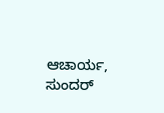ಆಚಾರ್ಯ, ಸುಂದರ್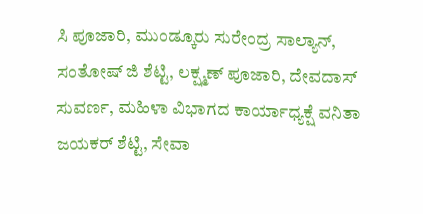ಸಿ ಪೂಜಾರಿ, ಮುಂಡ್ಕೂರು ಸುರೇಂದ್ರ ಸಾಲ್ಯಾನ್, ಸಂತೋಷ್ ಜಿ ಶೆಟ್ಟಿ, ಲಕ್ಷ್ಮಣ್ ಪೂಜಾರಿ, ದೇವದಾಸ್ ಸುವರ್ಣ, ಮಹಿಳಾ ವಿಭಾಗದ ಕಾರ್ಯಾಧ್ಯಕ್ಷೆ ವನಿತಾ ಜಯಕರ್ ಶೆಟ್ಟಿ, ಸೇವಾ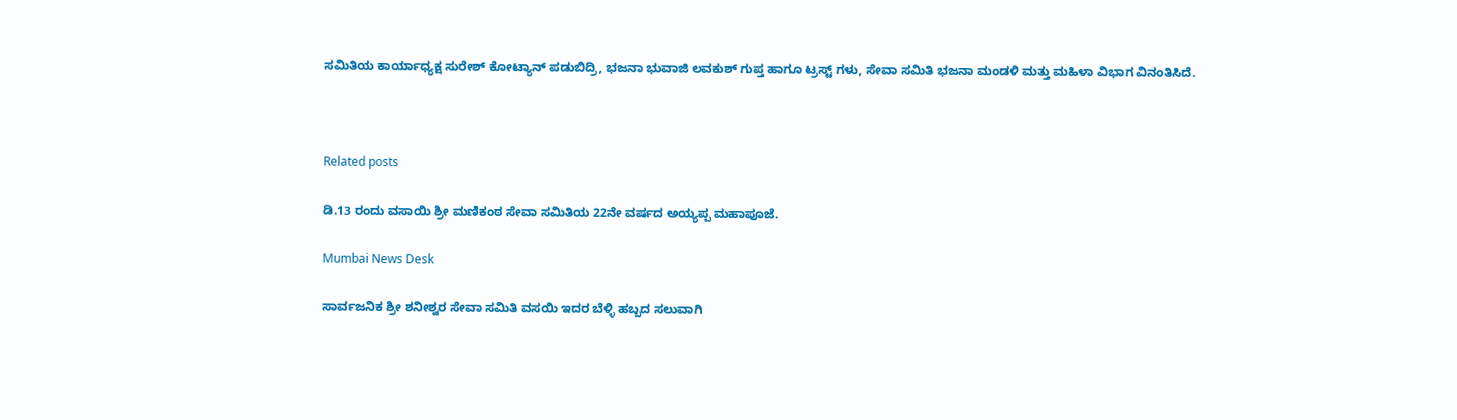ಸಮಿತಿಯ ಕಾರ್ಯಾಧ್ಯಕ್ಷ ಸುರೇಶ್ ಕೋಟ್ಯಾನ್ ಪಡುಬಿದ್ರಿ, ಭಜನಾ ಭುವಾಜಿ ಲವಕುಶ್ ಗುಪ್ತ ಹಾಗೂ ಟ್ರಸ್ಟ್ ಗಳು, ಸೇವಾ ಸಮಿತಿ ಭಜನಾ ಮಂಡಳಿ ಮತ್ತು ಮಹಿಳಾ ವಿಭಾಗ ವಿನಂತಿಸಿದೆ.



Related posts

ಡಿ.13 ರಂದು ವಸಾಯಿ ಶ್ರೀ ಮಣಿಕಂಠ ಸೇವಾ ಸಮಿತಿಯ 22ನೇ ವರ್ಷದ ಅಯ್ಯಪ್ಪ ಮಹಾಪೂಜೆ.

Mumbai News Desk

ಸಾರ್ವಜನಿಕ ಶ್ರೀ ಶನೀಶ್ವರ ಸೇವಾ ಸಮಿತಿ ವಸಯಿ ಇದರ ಬೆಳ್ಳಿ ಹಬ್ಬದ ಸಲುವಾಗಿ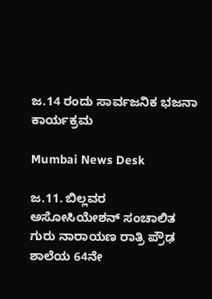ಜ.14 ರಂದು ಸಾರ್ವಜನಿಕ ಭಜನಾ ಕಾರ್ಯಕ್ರಮ

Mumbai News Desk

ಜ.11. ಬಿಲ್ಲವರ ಅಸೋಸಿಯೇಶನ್ ಸಂಚಾಲಿತ ಗುರು ನಾರಾಯಣ ರಾತ್ರಿ ಪ್ರೌಢ ಶಾಲೆಯ 64ನೇ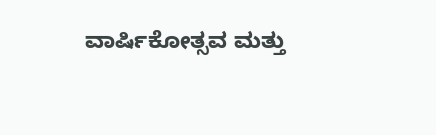ವಾರ್ಷಿಕೋತ್ಸವ ಮತ್ತು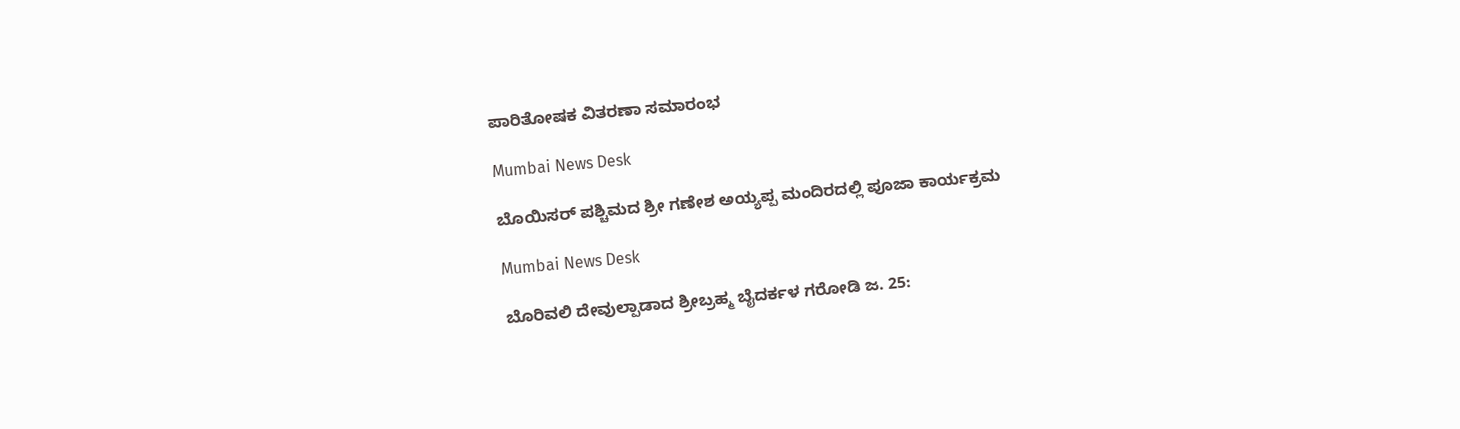ಪಾರಿತೋಷಕ ವಿತರಣಾ ಸಮಾರಂಭ

Mumbai News Desk

ಬೊಯಿಸರ್ ಪಶ್ಚಿಮದ ಶ್ರೀ ಗಣೇಶ ಅಯ್ಯಪ್ಪ ಮಂದಿರದಲ್ಲಿ ಪೂಜಾ ಕಾರ್ಯಕ್ರಮ

Mumbai News Desk

ಬೊರಿವಲಿ ದೇವುಲ್ಪಾಡಾದ ಶ್ರೀಬ್ರಹ್ಮ ಬೈದರ್ಕಳ ಗರೋಡಿ ಜ. 25: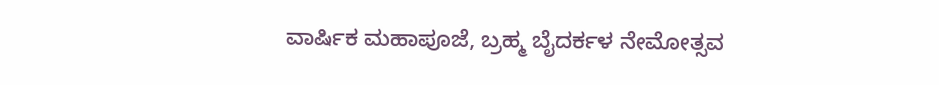ವಾರ್ಷಿಕ ಮಹಾಪೂಜೆ, ಬ್ರಹ್ಮ ಬೈದರ್ಕಳ ನೇಮೋತ್ಸವ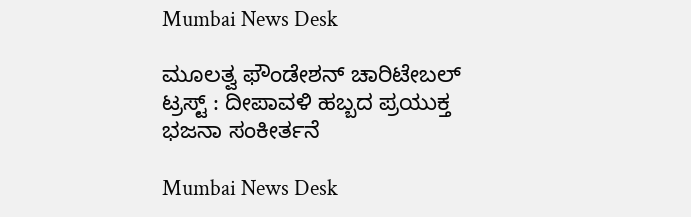Mumbai News Desk

ಮೂಲತ್ವ ಫೌಂಡೇಶನ್ ಚಾರಿಟೇಬಲ್ ಟ್ರಸ್ಟ್ : ದೀಪಾವಳಿ ಹಬ್ಬದ ಪ್ರಯುಕ್ತ ಭಜನಾ ಸಂಕೀರ್ತನೆ

Mumbai News Desk